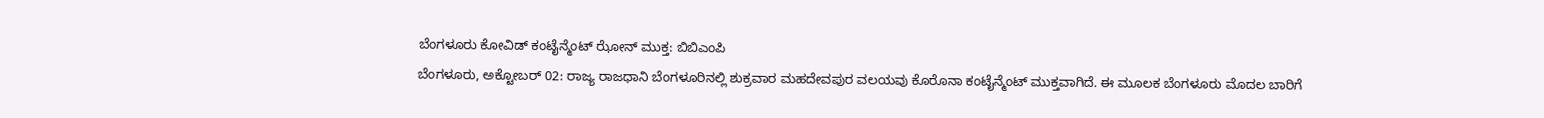ಬೆಂಗಳೂರು ಕೋವಿಡ್ ಕಂಟೈನ್ಮೆಂಟ್ ಝೋನ್ ಮುಕ್ತ: ಬಿಬಿಎಂಪಿ
ಬೆಂಗಳೂರು, ಅಕ್ಟೋಬರ್ 02: ರಾಜ್ಯ ರಾಜಧಾನಿ ಬೆಂಗಳೂರಿನಲ್ಲಿ ಶುಕ್ರವಾರ ಮಹದೇವಪುರ ವಲಯವು ಕೊರೊನಾ ಕಂಟೈನ್ಮೆಂಟ್ ಮುಕ್ತವಾಗಿದೆ. ಈ ಮೂಲಕ ಬೆಂಗಳೂರು ಮೊದಲ ಬಾರಿಗೆ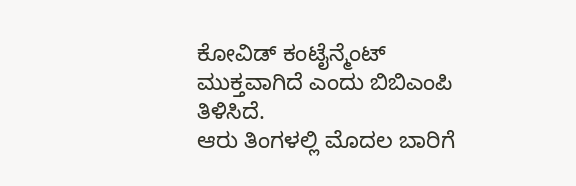ಕೋವಿಡ್ ಕಂಟೈನ್ಮೆಂಟ್ ಮುಕ್ತವಾಗಿದೆ ಎಂದು ಬಿಬಿಎಂಪಿ ತಿಳಿಸಿದೆ.
ಆರು ತಿಂಗಳಲ್ಲಿ ಮೊದಲ ಬಾರಿಗೆ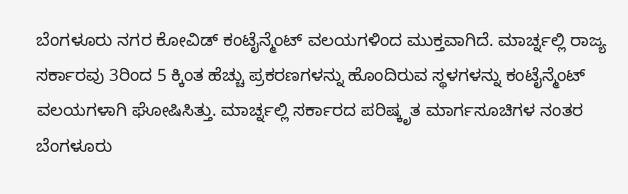ಬೆಂಗಳೂರು ನಗರ ಕೋವಿಡ್ ಕಂಟೈನ್ಮೆಂಟ್ ವಲಯಗಳಿಂದ ಮುಕ್ತವಾಗಿದೆ. ಮಾರ್ಚ್ನಲ್ಲಿ ರಾಜ್ಯ ಸರ್ಕಾರವು 3ರಿಂದ 5 ಕ್ಕಿಂತ ಹೆಚ್ಚು ಪ್ರಕರಣಗಳನ್ನು ಹೊಂದಿರುವ ಸ್ಥಳಗಳನ್ನು ಕಂಟೈನ್ಮೆಂಟ್ ವಲಯಗಳಾಗಿ ಘೋಷಿಸಿತ್ತು. ಮಾರ್ಚ್ನಲ್ಲಿ ಸರ್ಕಾರದ ಪರಿಷ್ಕೃತ ಮಾರ್ಗಸೂಚಿಗಳ ನಂತರ ಬೆಂಗಳೂರು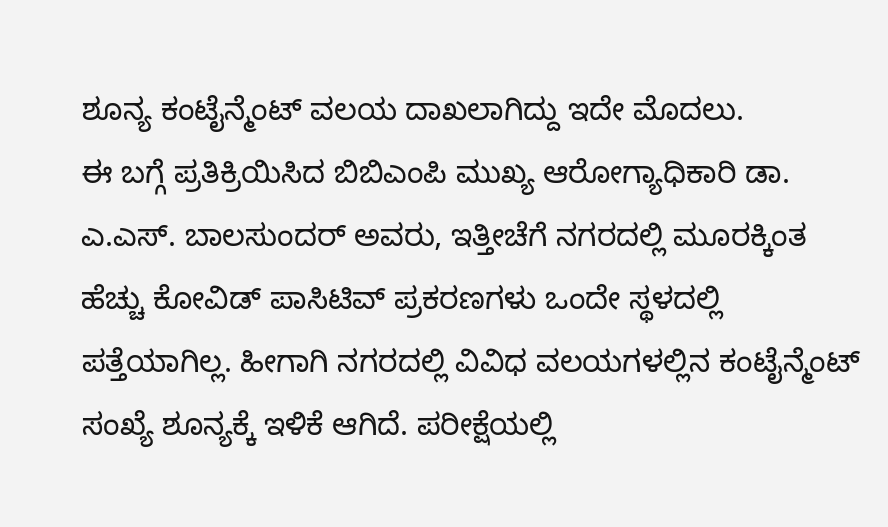ಶೂನ್ಯ ಕಂಟೈನ್ಮೆಂಟ್ ವಲಯ ದಾಖಲಾಗಿದ್ದು ಇದೇ ಮೊದಲು.
ಈ ಬಗ್ಗೆ ಪ್ರತಿಕ್ರಿಯಿಸಿದ ಬಿಬಿಎಂಪಿ ಮುಖ್ಯ ಆರೋಗ್ಯಾಧಿಕಾರಿ ಡಾ. ಎ.ಎಸ್. ಬಾಲಸುಂದರ್ ಅವರು, ಇತ್ತೀಚೆಗೆ ನಗರದಲ್ಲಿ ಮೂರಕ್ಕಿಂತ ಹೆಚ್ಚು ಕೋವಿಡ್ ಪಾಸಿಟಿವ್ ಪ್ರಕರಣಗಳು ಒಂದೇ ಸ್ಥಳದಲ್ಲಿ ಪತ್ತೆಯಾಗಿಲ್ಲ. ಹೀಗಾಗಿ ನಗರದಲ್ಲಿ ವಿವಿಧ ವಲಯಗಳಲ್ಲಿನ ಕಂಟೈನ್ಮೆಂಟ್ ಸಂಖ್ಯೆ ಶೂನ್ಯಕ್ಕೆ ಇಳಿಕೆ ಆಗಿದೆ. ಪರೀಕ್ಷೆಯಲ್ಲಿ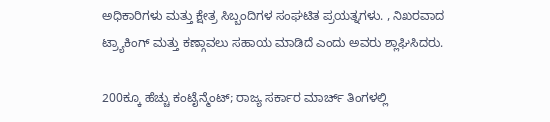ಅಧಿಕಾರಿಗಳು ಮತ್ತು ಕ್ಷೇತ್ರ ಸಿಬ್ಬಂದಿಗಳ ಸಂಘಟಿತ ಪ್ರಯತ್ನಗಳು. , ನಿಖರವಾದ ಟ್ರ್ಯಾಕಿಂಗ್ ಮತ್ತು ಕಣ್ಗಾವಲು ಸಹಾಯ ಮಾಡಿದೆ ಎಂದು ಅವರು ಶ್ಲಾಘಿಸಿದರು.

200ಕ್ಕೂ ಹೆಚ್ಚು ಕಂಟೈನ್ಮೆಂಟ್; ರಾಜ್ಯ ಸರ್ಕಾರ ಮಾರ್ಚ್ ತಿಂಗಳಲ್ಲಿ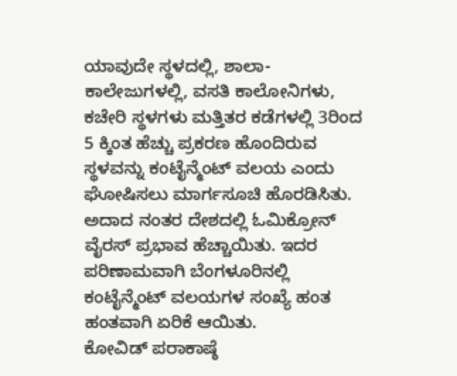ಯಾವುದೇ ಸ್ಥಳದಲ್ಲಿ, ಶಾಲಾ- ಕಾಲೇಜುಗಳಲ್ಲಿ, ವಸತಿ ಕಾಲೋನಿಗಳು, ಕಚೇರಿ ಸ್ಥಳಗಳು ಮತ್ತಿತರ ಕಡೆಗಳಲ್ಲಿ 3ರಿಂದ 5 ಕ್ಕಿಂತ ಹೆಚ್ಚು ಪ್ರಕರಣ ಹೊಂದಿರುವ ಸ್ಥಳವನ್ನು ಕಂಟೈನ್ಮೆಂಟ್ ವಲಯ ಎಂದು ಘೋಷಿಸಲು ಮಾರ್ಗಸೂಚಿ ಹೊರಡಿಸಿತು. ಅದಾದ ನಂತರ ದೇಶದಲ್ಲಿ ಓಮಿಕ್ರೋನ್ ವೈರಸ್ ಪ್ರಭಾವ ಹೆಚ್ಚಾಯಿತು. ಇದರ ಪರಿಣಾಮವಾಗಿ ಬೆಂಗಳೂರಿನಲ್ಲಿ ಕಂಟೈನ್ಮೆಂಟ್ ವಲಯಗಳ ಸಂಖ್ಯೆ ಹಂತ ಹಂತವಾಗಿ ಏರಿಕೆ ಆಯಿತು.
ಕೋವಿಡ್ ಪರಾಕಾಷ್ಠೆ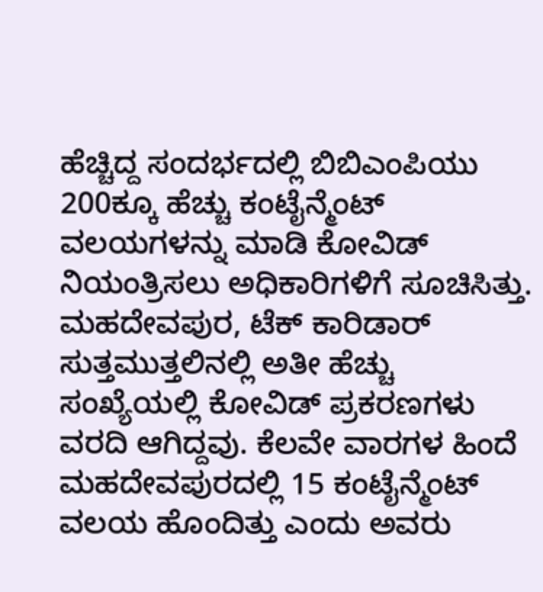ಹೆಚ್ಚಿದ್ದ ಸಂದರ್ಭದಲ್ಲಿ ಬಿಬಿಎಂಪಿಯು 200ಕ್ಕೂ ಹೆಚ್ಚು ಕಂಟೈನ್ಮೆಂಟ್ ವಲಯಗಳನ್ನು ಮಾಡಿ ಕೋವಿಡ್ ನಿಯಂತ್ರಿಸಲು ಅಧಿಕಾರಿಗಳಿಗೆ ಸೂಚಿಸಿತ್ತು. ಮಹದೇವಪುರ, ಟೆಕ್ ಕಾರಿಡಾರ್ ಸುತ್ತಮುತ್ತಲಿನಲ್ಲಿ ಅತೀ ಹೆಚ್ಚು ಸಂಖ್ಯೆಯಲ್ಲಿ ಕೋವಿಡ್ ಪ್ರಕರಣಗಳು ವರದಿ ಆಗಿದ್ದವು. ಕೆಲವೇ ವಾರಗಳ ಹಿಂದೆ ಮಹದೇವಪುರದಲ್ಲಿ 15 ಕಂಟೈನ್ಮೆಂಟ್ ವಲಯ ಹೊಂದಿತ್ತು ಎಂದು ಅವರು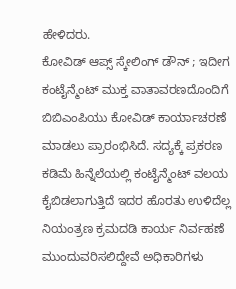ಹೇಳಿದರು.
ಕೋವಿಡ್ ಆಪ್ಸ್ ಸ್ಕೇಲಿಂಗ್ ಡೌನ್ ; ಇದೀಗ ಕಂಟೈನ್ಮೆಂಟ್ ಮುಕ್ತ ವಾತಾವರಣದೊಂದಿಗೆ ಬಿಬಿಎಂಪಿಯು ಕೋವಿಡ್ ಕಾರ್ಯಾಚರಣೆ ಮಾಡಲು ಪ್ರಾರಂಭಿಸಿದೆ. ಸದ್ಯಕ್ಕೆ ಪ್ರಕರಣ ಕಡಿಮೆ ಹಿನ್ನೆಲೆಯಲ್ಲಿ ಕಂಟೈನ್ಮೆಂಟ್ ವಲಯ ಕೈಬಿಡಲಾಗುತ್ತಿದೆ ಇದರ ಹೊರತು ಉಳಿದೆಲ್ಲ ನಿಯಂತ್ರಣ ಕ್ರಮದಡಿ ಕಾರ್ಯ ನಿರ್ವಹಣೆ ಮುಂದುವರಿಸಲಿದ್ದೇವೆ ಅಧಿಕಾರಿಗಳು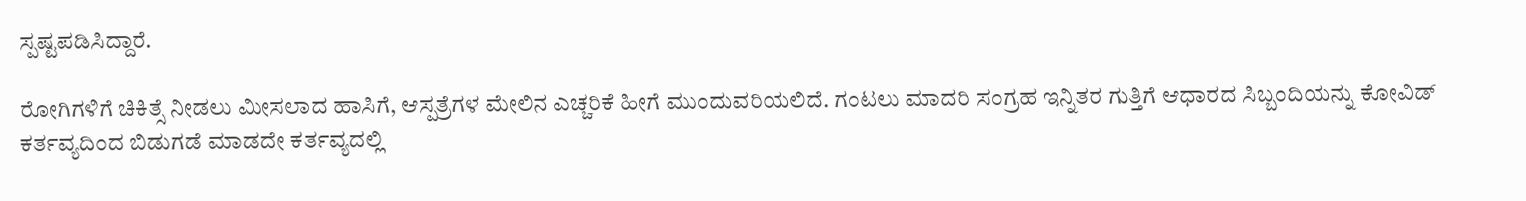ಸ್ಪಷ್ಟಪಡಿಸಿದ್ದಾರೆ.

ರೋಗಿಗಳಿಗೆ ಚಿಕಿತ್ಸೆ ನೀಡಲು ಮೀಸಲಾದ ಹಾಸಿಗೆ, ಆಸ್ಪತ್ರೆಗಳ ಮೇಲಿನ ಎಚ್ಚರಿಕೆ ಹೀಗೆ ಮುಂದುವರಿಯಲಿದೆ. ಗಂಟಲು ಮಾದರಿ ಸಂಗ್ರಹ ಇನ್ನಿತರ ಗುತ್ತಿಗೆ ಆಧಾರದ ಸಿಬ್ಬಂದಿಯನ್ನು ಕೋವಿಡ್ ಕರ್ತವ್ಯದಿಂದ ಬಿಡುಗಡೆ ಮಾಡದೇ ಕರ್ತವ್ಯದಲ್ಲಿ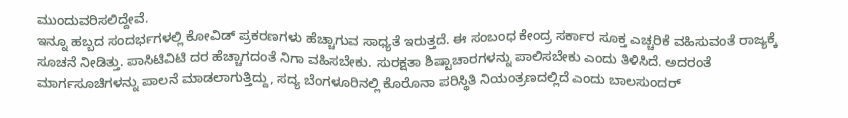ಮುಂದುವರಿಸಲಿದ್ದೇವೆ.
ಇನ್ನೂ ಹಬ್ಬದ ಸಂದರ್ಭಗಳಲ್ಲಿ ಕೋವಿಡ್ ಪ್ರಕರಣಗಳು ಹೆಚ್ಚಾಗುವ ಸಾಧ್ಯತೆ ಇರುತ್ತದೆ. ಈ ಸಂಬಂಧ ಕೇಂದ್ರ ಸರ್ಕಾರ ಸೂಕ್ತ ಎಚ್ಚರಿಕೆ ವಹಿಸುವಂತೆ ರಾಜ್ಯಕ್ಕೆ ಸೂಚನೆ ನೀಡಿತ್ತು. ಪಾಸಿಟಿವಿಟಿ ದರ ಹೆಚ್ಚಾಗದಂತೆ ನಿಗಾ ವಹಿಸಬೇಕು. ಸುರಕ್ಷತಾ ಶಿಷ್ಟಾಚಾರಗಳನ್ನು ಪಾಲಿಸಬೇಕು ಎಂದು ತಿಳಿಸಿದೆ. ಅದರಂತೆ ಮಾರ್ಗಸೂಚಿಗಳನ್ನು ಪಾಲನೆ ಮಾಡಲಾಗುತ್ತಿದ್ದು, ಸದ್ಯ ಬೆಂಗಳೂರಿನಲ್ಲಿ ಕೊರೊನಾ ಪರಿಸ್ಥಿತಿ ನಿಯಂತ್ರಣದಲ್ಲಿದೆ ಎಂದು ಬಾಲಸುಂದರ್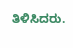ತಿಳಿಸಿದರು.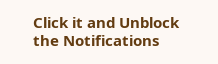Click it and Unblock the Notifications